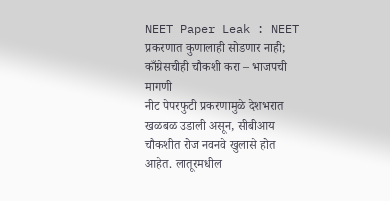NEET Paper Leak : NEET प्रकरणात कुणालाही सोडणार नाही; काँग्रेसचीही चौकशी करा – भाजपची मागणी
नीट पेपरफुटी प्रकरणामुळे देशभरात खळबळ उडाली असून, सीबीआय चौकशीत रोज नवनवे खुलासे होत आहेत. लातूरमधील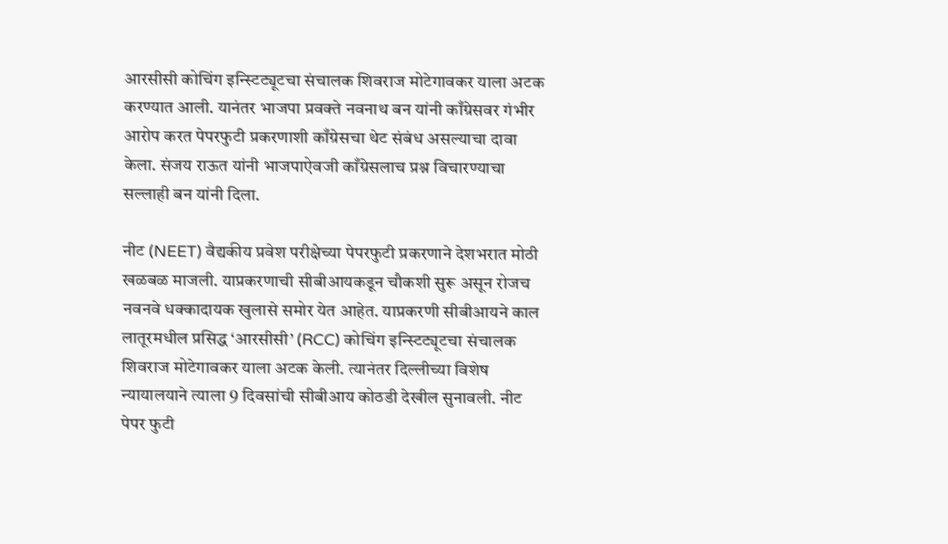आरसीसी कोचिंग इन्स्टिट्यूटचा संचालक शिवराज मोटेगावकर याला अटक करण्यात आली. यानंतर भाजपा प्रवक्ते नवनाथ बन यांनी काँग्रेसवर गंभीर आरोप करत पेपरफुटी प्रकरणाशी काँग्रेसचा थेट संबंध असल्याचा दावा केला. संजय राऊत यांनी भाजपाऐवजी काँग्रेसलाच प्रश्न विचारण्याचा सल्लाही बन यांनी दिला.

नीट (NEET) वैद्यकीय प्रवेश परीक्षेच्या पेपरफुटी प्रकरणाने देशभरात मोठी खळबळ माजली. याप्रकरणाची सीबीआयकडून चौकशी सुरू असून रोजच नवनवे धक्कादायक खुलासे समोर येत आहेत. याप्रकरणी सीबीआयने काल लातूरमधील प्रसिद्ध ‘आरसीसी’ (RCC) कोचिंग इन्स्टिट्यूटचा संचालक शिवराज मोटेगावकर याला अटक केली. त्यानंतर दिल्लीच्या विशेष न्यायालयाने त्याला 9 दिवसांची सीबीआय कोठडी देखील सुनावली. नीट पेपर फुटी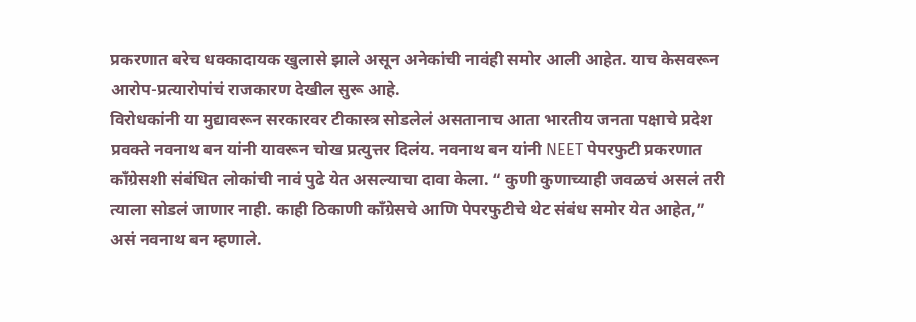प्रकरणात बरेच धक्कादायक खुलासे झाले असून अनेकांची नावंही समोर आली आहेत. याच केसवरून आरोप-प्रत्यारोपांचं राजकारण देखील सुरू आहे.
विरोधकांनी या मुद्यावरून सरकारवर टीकास्त्र सोडलेलं असतानाच आता भारतीय जनता पक्षाचे प्रदेश प्रवक्ते नवनाथ बन यांनी यावरून चोख प्रत्युत्तर दिलंय. नवनाथ बन यांनी NEET पेपरफुटी प्रकरणात काँग्रेसशी संबंधित लोकांची नावं पुढे येत असल्याचा दावा केला. “ कुणी कुणाच्याही जवळचं असलं तरी त्याला सोडलं जाणार नाही. काही ठिकाणी काँग्रेसचे आणि पेपरफुटीचे थेट संबंध समोर येत आहेत,” असं नवनाथ बन म्हणाले.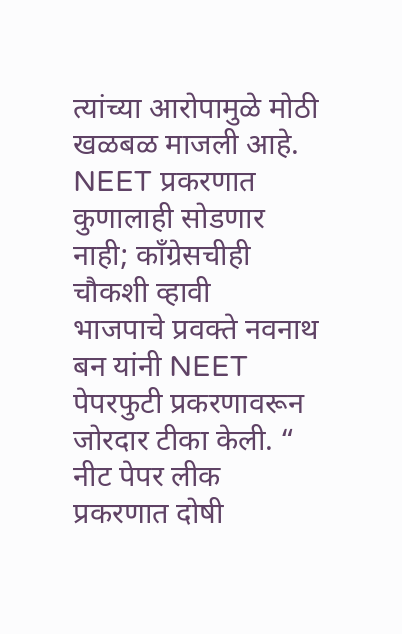त्यांच्या आरोपामुळे मोठी खळबळ माजली आहे.
NEET प्रकरणात कुणालाही सोडणार नाही; काँग्रेसचीही चौकशी व्हावी
भाजपाचे प्रवक्ते नवनाथ बन यांनी NEET पेपरफुटी प्रकरणावरून जोरदार टीका केली. “ नीट पेपर लीक प्रकरणात दोषी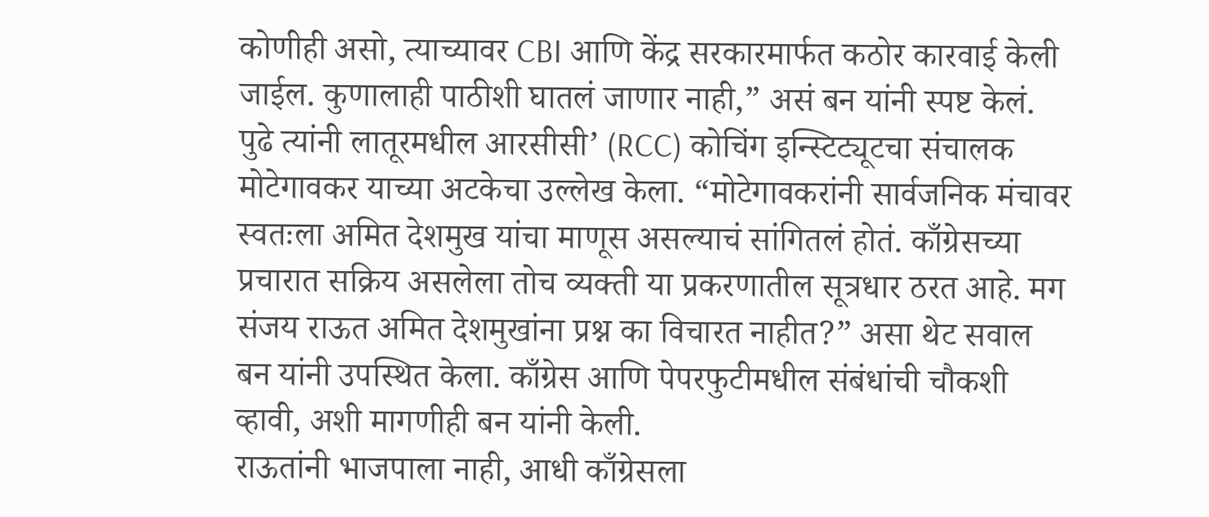कोणीही असो, त्याच्यावर CBI आणि केंद्र सरकारमार्फत कठोर कारवाई केली जाईल. कुणालाही पाठीशी घातलं जाणार नाही,” असं बन यांनी स्पष्ट केलं.
पुढे त्यांनी लातूरमधील आरसीसी’ (RCC) कोचिंग इन्स्टिट्यूटचा संचालक मोटेगावकर याच्या अटकेचा उल्लेख केला. “मोटेगावकरांनी सार्वजनिक मंचावर स्वतःला अमित देशमुख यांचा माणूस असल्याचं सांगितलं होतं. काँग्रेसच्या प्रचारात सक्रिय असलेला तोच व्यक्ती या प्रकरणातील सूत्रधार ठरत आहे. मग संजय राऊत अमित देशमुखांना प्रश्न का विचारत नाहीत?” असा थेट सवाल बन यांनी उपस्थित केला. काँग्रेस आणि पेपरफुटीमधील संबंधांची चौकशी व्हावी, अशी मागणीही बन यांनी केली.
राऊतांनी भाजपाला नाही, आधी काँग्रेसला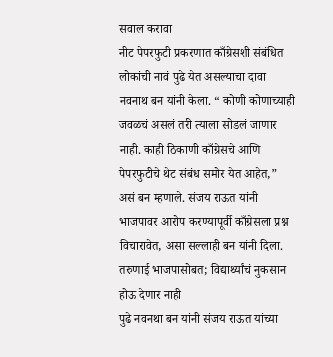सवाल करावा
नीट पेपरफुटी प्रकरणात काँग्रेसशी संबंधित लोकांची नावं पुढे येत असल्याचा दावा नवनाथ बन यांनी केला. “ कोणी कोणाच्याही जवळचं असलं तरी त्याला सोडलं जाणार नाही. काही ठिकाणी काँग्रेसचे आणि पेपरफुटीचे थेट संबंध समोर येत आहेत,” असं बन म्हणाले. संजय राऊत यांनी भाजपावर आरोप करण्यापूर्वी काँग्रेसला प्रश्न विचारावेत, असा सल्लाही बन यांनी दिला.
तरुणाई भाजपासोबत; विद्यार्थ्यांचं नुकसान होऊ देणार नाही
पुढे नवनथा बन यांनी संजय राऊत यांच्या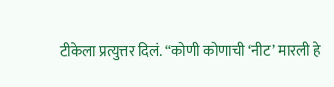टीकेला प्रत्युत्तर दिलं. “कोणी कोणाची ‘नीट’ मारली हे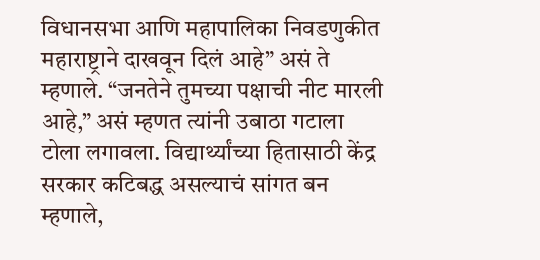विधानसभा आणि महापालिका निवडणुकीत महाराष्ट्राने दाखवून दिलं आहे” असं ते म्हणाले. “जनतेने तुमच्या पक्षाची नीट मारली आहे,” असं म्हणत त्यांनी उबाठा गटाला टोला लगावला. विद्यार्थ्यांच्या हितासाठी केंद्र सरकार कटिबद्ध असल्याचं सांगत बन म्हणाले,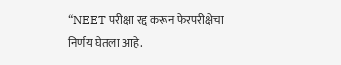“NEET परीक्षा रद्द करून फेरपरीक्षेचा निर्णय घेतला आहे.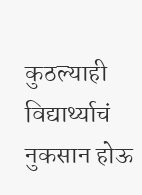कुठल्याही विद्यार्थ्याचं नुकसान होऊ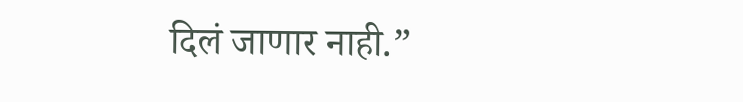दिलं जाणार नाही.”